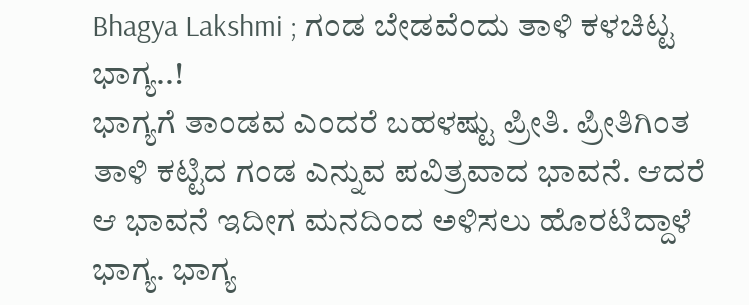Bhagya Lakshmi ; ಗಂಡ ಬೇಡವೆಂದು ತಾಳಿ ಕಳಚಿಟ್ಟ ಭಾಗ್ಯ..!
ಭಾಗ್ಯಗೆ ತಾಂಡವ ಎಂದರೆ ಬಹಳಷ್ಟು ಪ್ರೀತಿ. ಪ್ರೀತಿಗಿಂತ ತಾಳಿ ಕಟ್ಟಿದ ಗಂಡ ಎನ್ನುವ ಪವಿತ್ರವಾದ ಭಾವನೆ. ಆದರೆ ಆ ಭಾವನೆ ಇದೀಗ ಮನದಿಂದ ಅಳಿಸಲು ಹೊರಟಿದ್ದಾಳೆ ಭಾಗ್ಯ. ಭಾಗ್ಯ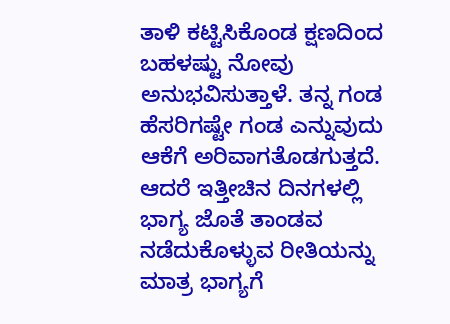ತಾಳಿ ಕಟ್ಟಿಸಿಕೊಂಡ ಕ್ಷಣದಿಂದ ಬಹಳಷ್ಟು ನೋವು ಅನುಭವಿಸುತ್ತಾಳೆ. ತನ್ನ ಗಂಡ ಹೆಸರಿಗಷ್ಟೇ ಗಂಡ ಎನ್ನುವುದು ಆಕೆಗೆ ಅರಿವಾಗತೊಡಗುತ್ತದೆ. ಆದರೆ ಇತ್ತೀಚಿನ ದಿನಗಳಲ್ಲಿ ಭಾಗ್ಯ ಜೊತೆ ತಾಂಡವ ನಡೆದುಕೊಳ್ಳುವ ರೀತಿಯನ್ನು ಮಾತ್ರ ಭಾಗ್ಯಗೆ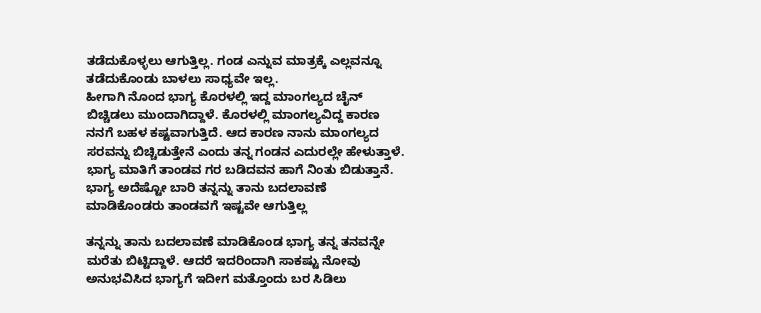ತಡೆದುಕೊಳ್ಳಲು ಆಗುತ್ತಿಲ್ಲ. ಗಂಡ ಎನ್ನುವ ಮಾತ್ರಕ್ಕೆ ಎಲ್ಲವನ್ನೂ ತಡೆದುಕೊಂಡು ಬಾಳಲು ಸಾಧ್ಯವೇ ಇಲ್ಲ.
ಹೀಗಾಗಿ ನೊಂದ ಭಾಗ್ಯ ಕೊರಳಲ್ಲಿ ಇದ್ದ ಮಾಂಗಲ್ಯದ ಚೈನ್ ಬಿಚ್ಚಿಡಲು ಮುಂದಾಗಿದ್ದಾಳೆ. ಕೊರಳಲ್ಲಿ ಮಾಂಗಲ್ಯವಿದ್ದ ಕಾರಣ ನನಗೆ ಬಹಳ ಕಷ್ಟವಾಗುತ್ತಿದೆ. ಆದ ಕಾರಣ ನಾನು ಮಾಂಗಲ್ಯದ ಸರವನ್ನು ಬಿಚ್ಚಿಡುತ್ತೇನೆ ಎಂದು ತನ್ನ ಗಂಡನ ಎದುರಲ್ಲೇ ಹೇಳುತ್ತಾಳೆ. ಭಾಗ್ಯ ಮಾತಿಗೆ ತಾಂಡವ ಗರ ಬಡಿದವನ ಹಾಗೆ ನಿಂತು ಬಿಡುತ್ತಾನೆ. ಭಾಗ್ಯ ಅದೆಷ್ಟೋ ಬಾರಿ ತನ್ನನ್ನು ತಾನು ಬದಲಾವಣೆ ಮಾಡಿಕೊಂಡರು ತಾಂಡವಗೆ ಇಷ್ಟವೇ ಆಗುತ್ತಿಲ್ಲ

ತನ್ನನ್ನು ತಾನು ಬದಲಾವಣೆ ಮಾಡಿಕೊಂಡ ಭಾಗ್ಯ ತನ್ನ ತನವನ್ನೇ ಮರೆತು ಬಿಟ್ಟಿದ್ದಾಳೆ. ಆದರೆ ಇದರಿಂದಾಗಿ ಸಾಕಷ್ಟು ನೋವು ಅನುಭವಿಸಿದ ಭಾಗ್ಯಗೆ ಇದೀಗ ಮತ್ತೊಂದು ಬರ ಸಿಡಿಲು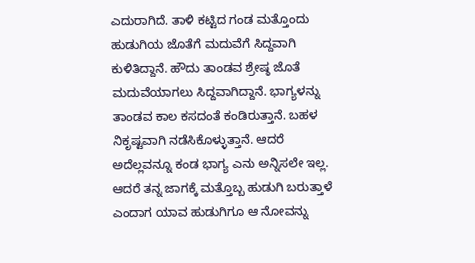ಎದುರಾಗಿದೆ. ತಾಳಿ ಕಟ್ಟಿದ ಗಂಡ ಮತ್ತೊಂದು ಹುಡುಗಿಯ ಜೊತೆಗೆ ಮದುವೆಗೆ ಸಿದ್ದವಾಗಿ ಕುಳಿತಿದ್ದಾನೆ. ಹೌದು ತಾಂಡವ ಶ್ರೇಷ್ಠ ಜೊತೆ ಮದುವೆಯಾಗಲು ಸಿದ್ದವಾಗಿದ್ದಾನೆ. ಭಾಗ್ಯಳನ್ನು ತಾಂಡವ ಕಾಲ ಕಸದಂತೆ ಕಂಡಿರುತ್ತಾನೆ. ಬಹಳ ನಿಕೃಷ್ಟವಾಗಿ ನಡೆಸಿಕೊಳ್ಳುತ್ತಾನೆ. ಆದರೆ ಅದೆಲ್ಲವನ್ನೂ ಕಂಡ ಭಾಗ್ಯ ಎನು ಅನ್ನಿಸಲೇ ಇಲ್ಲ. ಆದರೆ ತನ್ನ ಜಾಗಕ್ಕೆ ಮತ್ತೊಬ್ಬ ಹುಡುಗಿ ಬರುತ್ತಾಳೆ ಎಂದಾಗ ಯಾವ ಹುಡುಗಿಗೂ ಆ ನೋವನ್ನು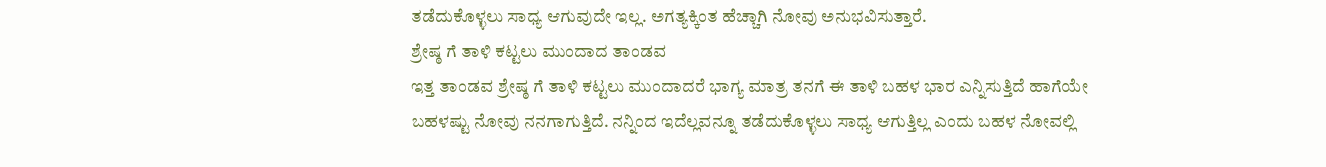ತಡೆದುಕೊಳ್ಳಲು ಸಾಧ್ಯ ಆಗುವುದೇ ಇಲ್ಲ. ಅಗತ್ಯಕ್ಕಿಂತ ಹೆಚ್ಚಾಗಿ ನೋವು ಅನುಭವಿಸುತ್ತಾರೆ.
ಶ್ರೇಷ್ಠ ಗೆ ತಾಳಿ ಕಟ್ಟಲು ಮುಂದಾದ ತಾಂಡವ
ಇತ್ತ ತಾಂಡವ ಶ್ರೇಷ್ಠ ಗೆ ತಾಳಿ ಕಟ್ಟಲು ಮುಂದಾದರೆ ಭಾಗ್ಯ ಮಾತ್ರ ತನಗೆ ಈ ತಾಳಿ ಬಹಳ ಭಾರ ಎನ್ನಿಸುತ್ತಿದೆ ಹಾಗೆಯೇ ಬಹಳಷ್ಟು ನೋವು ನನಗಾಗುತ್ತಿದೆ. ನನ್ನಿಂದ ಇದೆಲ್ಲವನ್ನೂ ತಡೆದುಕೊಳ್ಳಲು ಸಾಧ್ಯ ಆಗುತ್ತಿಲ್ಲ ಎಂದು ಬಹಳ ನೋವಲ್ಲಿ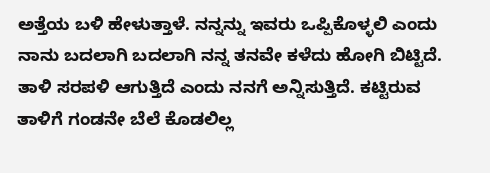ಅತ್ತೆಯ ಬಳಿ ಹೇಳುತ್ತಾಳೆ. ನನ್ನನ್ನು ಇವರು ಒಪ್ಪಿಕೊಳ್ಳಲಿ ಎಂದು ನಾನು ಬದಲಾಗಿ ಬದಲಾಗಿ ನನ್ನ ತನವೇ ಕಳೆದು ಹೋಗಿ ಬಿಟ್ಟಿದೆ. ತಾಳಿ ಸರಪಳಿ ಆಗುತ್ತಿದೆ ಎಂದು ನನಗೆ ಅನ್ನಿಸುತ್ತಿದೆ. ಕಟ್ಟಿರುವ ತಾಳಿಗೆ ಗಂಡನೇ ಬೆಲೆ ಕೊಡಲಿಲ್ಲ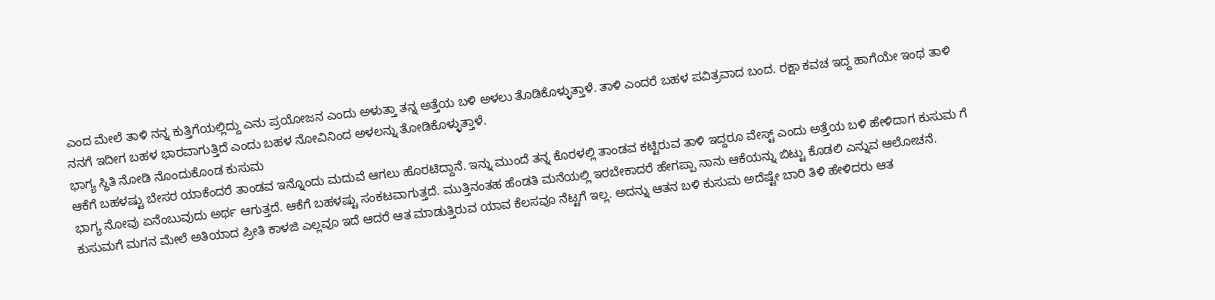ಎಂದ ಮೇಲೆ ತಾಳಿ ನನ್ನ ಕುತ್ತಿಗೆಯಲ್ಲಿದ್ದು ಎನು ಪ್ರಯೋಜನ ಎಂದು ಅಳುತ್ತಾ ತನ್ನ ಅತ್ತೆಯ ಬಳಿ ಅಳಲು ತೊಡಿಕೊಳ್ಳುತ್ತಾಳೆ. ತಾಳಿ ಎಂದರೆ ಬಹಳ ಪವಿತ್ರವಾದ ಬಂದ. ರಕ್ಷಾ ಕವಚ ಇದ್ದ ಹಾಗೆಯೇ ಇಂಥ ತಾಳಿ ನನಗೆ ಇದೀಗ ಬಹಳ ಭಾರವಾಗುತ್ತಿದೆ ಎಂದು ಬಹಳ ನೋವಿನಿಂದ ಅಳಲನ್ನು ತೋಡಿಕೊಳ್ಳುತ್ತಾಳೆ.
ಭಾಗ್ಯ ಸ್ಥಿತಿ ನೋಡಿ ನೊಂದುಕೊಂಡ ಕುಸುಮ
ಆಕೆಗೆ ಬಹಳಷ್ಟು ಬೇಸರ ಯಾಕೆಂದರೆ ತಾಂಡವ ಇನ್ನೊಂದು ಮದುವೆ ಆಗಲು ಹೊರಟಿದ್ದಾನೆ. ಇನ್ನು ಮುಂದೆ ತನ್ನ ಕೊರಳಲ್ಲಿ ತಾಂಡವ ಕಟ್ಟಿರುವ ತಾಳಿ ಇದ್ದರೂ ವೇಸ್ಟ್ ಎಂದು ಅತ್ತೆಯ ಬಳಿ ಹೇಳಿದಾಗ ಕುಸುಮ ಗೆ ಭಾಗ್ಯ ನೋವು ಏನೆಂಬುವುದು ಅರ್ಥ ಆಗುತ್ತದೆ. ಆಕೆಗೆ ಬಹಳಷ್ಟು ಸಂಕಟವಾಗುತ್ತದೆ. ಮುತ್ತಿನಂತಹ ಹೆಂಡತಿ ಮನೆಯಲ್ಲಿ ಇರಬೇಕಾದರೆ ಹೇಗಪ್ಪಾ ನಾನು ಆಕೆಯನ್ನು ಬಿಟ್ಟು ಕೊಡಲಿ ಎನ್ನುವ ಆಲೋಚನೆ. ಕುಸುಮಗೆ ಮಗನ ಮೇಲೆ ಅತಿಯಾದ ಪ್ರೀತಿ ಕಾಳಜಿ ಎಲ್ಲವೂ ಇದೆ ಆದರೆ ಆತ ಮಾಡುತ್ತಿರುವ ಯಾವ ಕೆಲಸವೂ ನೆಟ್ಟಗೆ ಇಲ್ಲ. ಅದನ್ನು ಆತನ ಬಳಿ ಕುಸುಮ ಅದೆಷ್ಟೇ ಬಾರಿ ತಿಳಿ ಹೇಳಿದರು ಆತ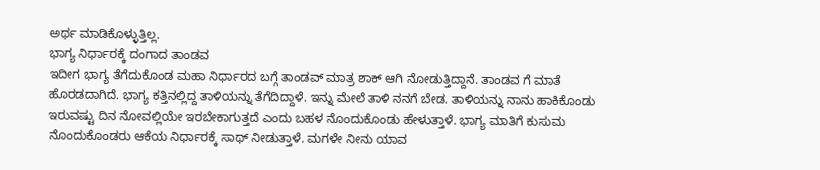ಅರ್ಥ ಮಾಡಿಕೊಳ್ಳುತ್ತಿಲ್ಲ.
ಭಾಗ್ಯ ನಿರ್ಧಾರಕ್ಕೆ ದಂಗಾದ ತಾಂಡವ
ಇದೀಗ ಭಾಗ್ಯ ತೆಗೆದುಕೊಂಡ ಮಹಾ ನಿರ್ಧಾರದ ಬಗ್ಗೆ ತಾಂಡವ್ ಮಾತ್ರ ಶಾಕ್ ಆಗಿ ನೋಡುತ್ತಿದ್ದಾನೆ. ತಾಂಡವ ಗೆ ಮಾತೆ ಹೊರಡದಾಗಿದೆ. ಭಾಗ್ಯ ಕತ್ತಿನಲ್ಲಿದ್ದ ತಾಳಿಯನ್ನು ತೆಗೆದಿದ್ದಾಳೆ. ಇನ್ನು ಮೇಲೆ ತಾಳಿ ನನಗೆ ಬೇಡ. ತಾಳಿಯನ್ನು ನಾನು ಹಾಕಿಕೊಂಡು ಇರುವಷ್ಟು ದಿನ ನೋವಲ್ಲಿಯೇ ಇರಬೇಕಾಗುತ್ತದೆ ಎಂದು ಬಹಳ ನೊಂದುಕೊಂಡು ಹೇಳುತ್ತಾಳೆ. ಭಾಗ್ಯ ಮಾತಿಗೆ ಕುಸುಮ ನೊಂದುಕೊಂಡರು ಆಕೆಯ ನಿರ್ಧಾರಕ್ಕೆ ಸಾಥ್ ನೀಡುತ್ತಾಳೆ. ಮಗಳೇ ನೀನು ಯಾವ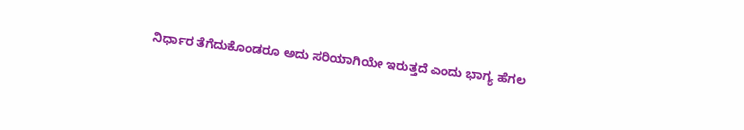ನಿರ್ಧಾರ ತೆಗೆದುಕೊಂಡರೂ ಅದು ಸರಿಯಾಗಿಯೇ ಇರುತ್ತದೆ ಎಂದು ಭಾಗ್ಯ ಹೆಗಲ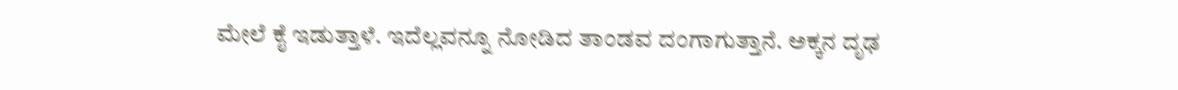ಮೇಲೆ ಕೈ ಇಡುತ್ತಾಳೆ. ಇದೆಲ್ಲವನ್ನೂ ನೋಡಿದ ತಾಂಡವ ದಂಗಾಗುತ್ತಾನೆ. ಅಕ್ಕನ ದೃಢ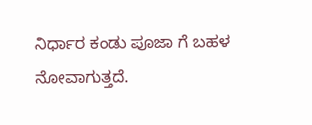ನಿರ್ಧಾರ ಕಂಡು ಪೂಜಾ ಗೆ ಬಹಳ ನೋವಾಗುತ್ತದೆ.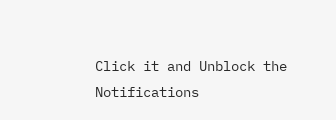Click it and Unblock the Notifications